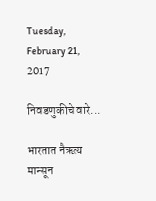Tuesday, February 21, 2017

निवडणुकीचे वारे...

भारतात नैऋत्य मान्सून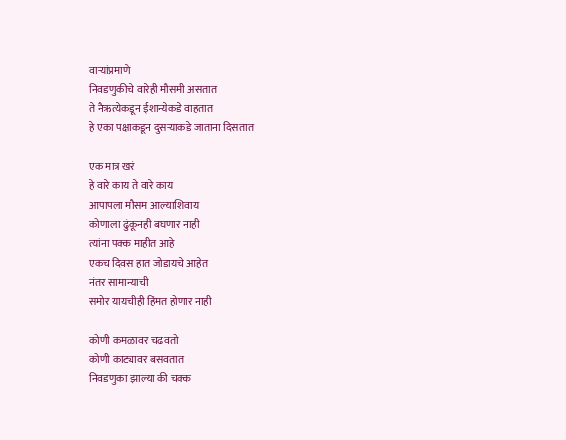वाऱ्यांप्रमाणे
निवडणुकीचे वारेही मौसमी असतात
ते नैऋत्येकडून ईशान्येकडे वाहतात
हे एका पक्षाकडून दुसऱ्याकडे जाताना दिसतात

एक मात्र खरं
हे वारे काय ते वारे काय
आपापला मौसम आल्याशिवाय
कोणाला ढुंकूनही बघणार नाही
त्यांना पक्क माहीत आहे
एकच दिवस हात जोडायचे आहेत
नंतर सामान्याची
समोर यायचीही हिंमत होणार नाही

कोणी कमळावर चढवतो
कोणी काट्यावर बसवतात
निवडणुका झाल्या की चक्क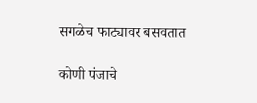सगळेच फाट्यावर बसवतात

कोणी पंजाचे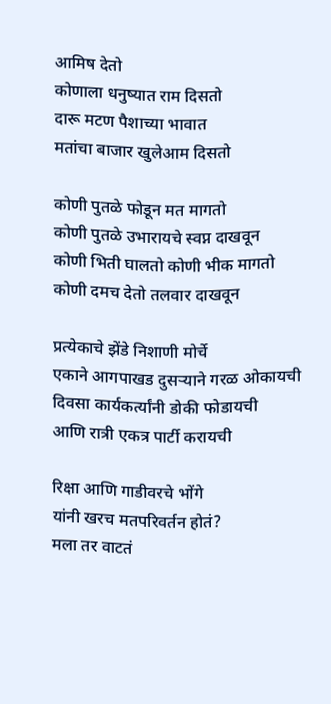आमिष देतो
कोणाला धनुष्यात राम दिसतो
दारू मटण पैशाच्या भावात
मतांचा बाजार खुलेआम दिसतो

कोणी पुतळे फोडून मत मागतो
कोणी पुतळे उभारायचे स्वप्न दाखवून
कोणी भिती घालतो कोणी भीक मागतो
कोणी दमच देतो तलवार दाखवून

प्रत्येकाचे झेंडे निशाणी मोर्चे
एकाने आगपाखड दुसऱ्याने गरळ ओकायची
दिवसा कार्यकर्त्यांनी डोकी फोडायची
आणि रात्री एकत्र पार्टी करायची

रिक्षा आणि गाडीवरचे भोंगे
यांनी खरच मतपरिवर्तन होतं?
मला तर वाटतं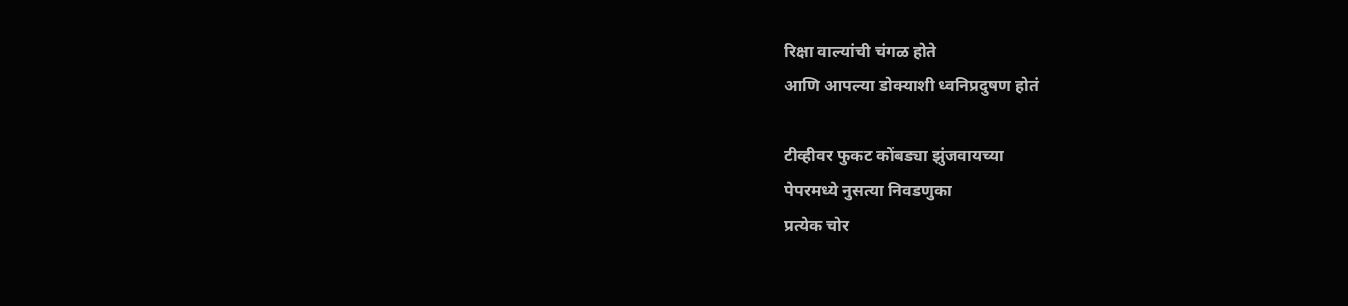रिक्षा वाल्यांची चंगळ होते
आणि आपल्या डोक्याशी ध्वनिप्रदुषण होतं

टीव्हीवर फुकट कोंबड्या झुंजवायच्या
पेपरमध्ये नुसत्या निवडणुका
प्रत्येक चोर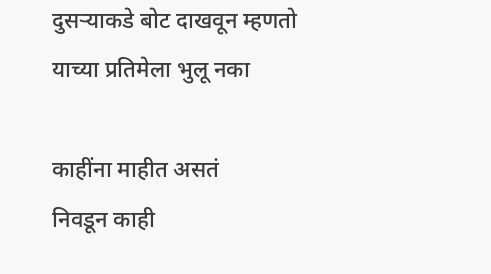दुसऱ्याकडे बोट दाखवून म्हणतो
याच्या प्रतिमेला भुलू नका

काहींना माहीत असतं
निवडून काही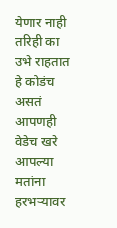येणार नाही
तरिही का उभे राहतात हे कोडंच असतं
आपणही वेडेच खरे
आपल्या मतांना हरभऱ्यावर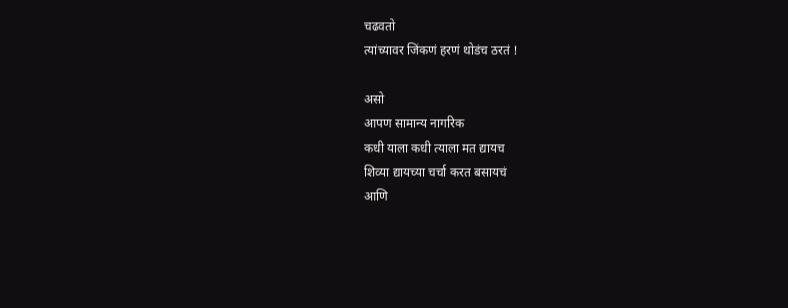चढवतो
त्यांच्यावर जिंकणं हरणं थोडंच ठरतं !

असो
आपण सामान्य नागरिक
कधी याला कधी त्याला मत द्यायच
शिव्या द्यायच्या चर्चा करत बसायचं
आणि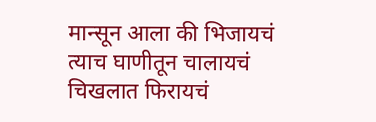मान्सून आला की भिजायचं
त्याच घाणीतून चालायचं
चिखलात फिरायचं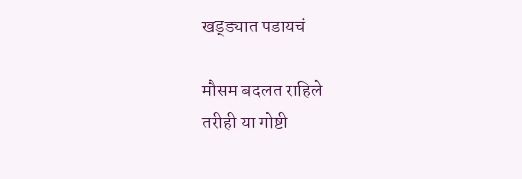खड्ड्यात पडायचं

मौसम बदलत राहिले
तरीही या गोष्टी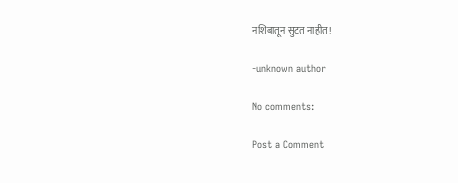नशिबातून सुटत नाहीत!

-unknown author

No comments:

Post a Comment